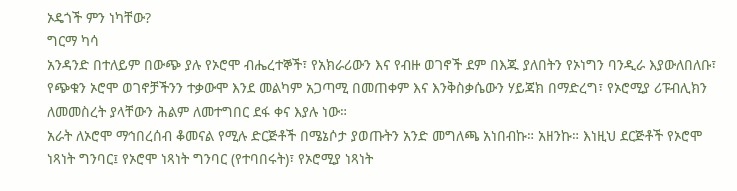ኦዴጎች ምን ነካቸው?
ግርማ ካሳ
አንዳንድ በተለይም በውጭ ያሉ የኦሮሞ ብሔረተኞች፣ የአክራሪውን እና የብዙ ወገኖች ደም በእጁ ያለበትን የኦነግን ባንዲራ እያውለበለቡ፣ የጭቁን ኦሮሞ ወገኖቻችንን ተቃውሞ እንደ መልካም አጋጣሚ በመጠቀም እና እንቅስቃሴውን ሃይጃክ በማድረግ፣ የኦሮሚያ ሪፑብሊክን ለመመስረት ያላቸውን ሕልም ለመተግበር ደፋ ቀና እያሉ ነው።
አራት ለኦሮሞ ማኅበረሰብ ቆመናል የሚሉ ድርጅቶች በሜኔሶታ ያወጡትን አንድ መግለጫ አነበብኩ። አዘንኩ። እነዚህ ደርጅቶች የኦሮሞ ነጻነት ግንባር፤ የኦሮሞ ነጻነት ግንባር (የተባበሩት)፣ የኦሮሚያ ነጻነት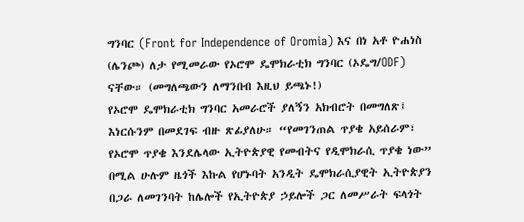ግንባር (Front for Independence of Oromia) እና በነ አቶ ዮሐነስ (ሌንጮ) ለታ የሚመራው የኦሮሞ ዴሞክራቲክ ግንባር (ኦዴግ/ODF) ናቸው። (መግለጫውን ለማንበብ እዚህ ይጫኑ!)
የኦሮሞ ዴሞክራቲክ ግንባር አመራሮች ያለኝን አክብሮት በመግለጽ፤ እነርሱንም በመደገፍ ብዙ ጽፊያለሁ። “የመገንጠል ጥያቄ አይሰራም፣ የኦሮሞ ጥያቄ እንደሌላው ኢትዮጵያዊ የመብትና የዲሞክራሲ ጥያቄ ነው” በሚል ሁሉም ዜጎች እኩል የሆኑባት አንዲት ዴሞክራሲያዊት ኢትዮጵያን በጋራ ለመገንባት ከሌሎች የኢትዮጵያ ኃይሎች ጋር ለመሥራት ፍላጎት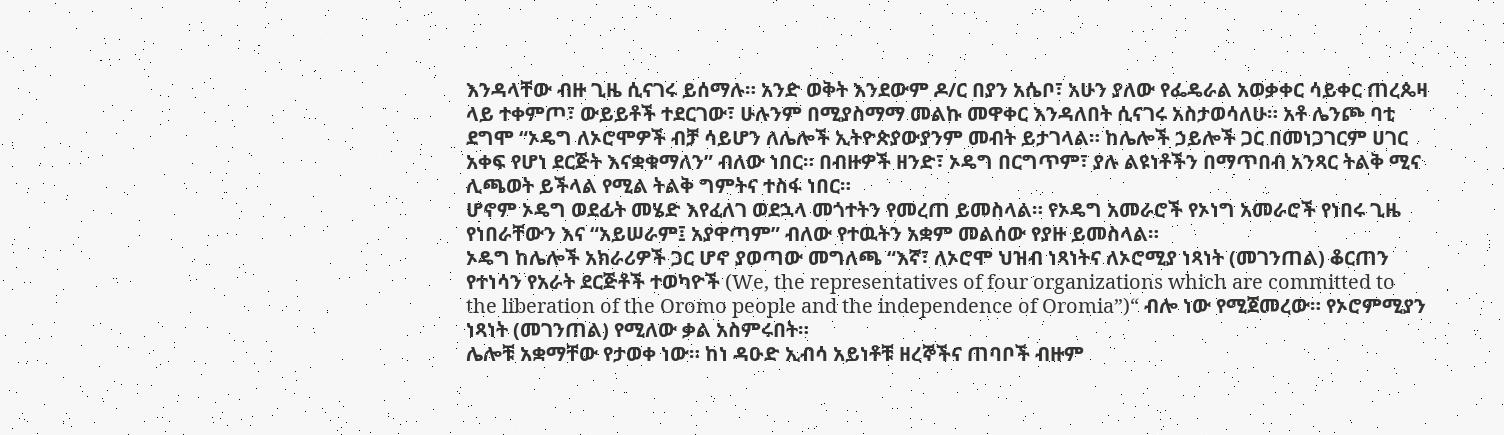እንዳላቸው ብዙ ጊዜ ሲናገሩ ይሰማሉ። አንድ ወቅት እንደውም ዶ/ር በያን አሴቦ፣ አሁን ያለው የፌዴራል አወቃቀር ሳይቀር ጠረጴዛ ላይ ተቀምጦ፣ ውይይቶች ተደርገው፣ ሁሉንም በሚያስማማ መልኩ መዋቀር እንዳለበት ሲናገሩ አስታወሳለሁ። አቶ ሌንጮ ባቲ ደግሞ “ኦዴግ ለኦሮሞዎች ብቻ ሳይሆን ለሌሎች ኢትዮጵያውያንም መብት ይታገላል። ከሌሎች ኃይሎች ጋር በመነጋገርም ሀገር አቀፍ የሆነ ደርጅት እናቋቁማለን” ብለው ነበር። በብዙዎች ዘንድ፣ ኦዴግ በርግጥም፣ ያሉ ልዩነቶችን በማጥበብ አንጻር ትልቅ ሚና ሊጫወት ይችላል የሚል ትልቅ ግምትና ተስፋ ነበር።
ሆኖም ኦዴግ ወደፊት መሄድ እየፈለገ ወደኋላ መጎተትን የመረጠ ይመስላል። የኦዴግ አመራሮች የኦነግ አመራሮች የነበሩ ጊዜ የነበራቸውን እና “አይሠራም፤ አያዋጣም” ብለው የተዉትን አቋም መልሰው የያዙ ይመስላል።
ኦዴግ ከሌሎች አክራሪዎች ጋር ሆኖ ያወጣው መግለጫ “እኛ፣ ለኦሮሞ ህዝብ ነጻነትና ለኦሮሚያ ነጻነት (መገንጠል) ቆርጠን የተነሳን የአራት ደርጅቶች ተወካዮች (We, the representatives of four organizations which are committed to the liberation of the Oromo people and the independence of Oromia”)“ ብሎ ነው የሚጀመረው። የኦሮምሚያን ነጻነት (መገንጠል) የሚለው ቃል አስምሩበት።
ሌሎቹ አቋማቸው የታወቀ ነው። ከነ ዳዑድ ኢብሳ አይነቶቹ ዘረኞችና ጠባቦች ብዙም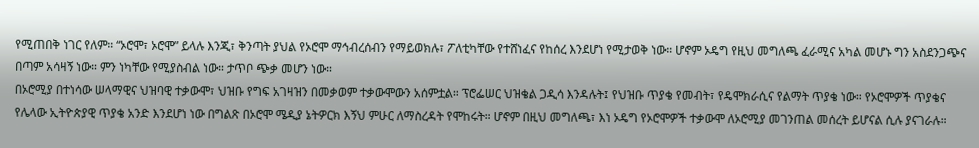የሚጠበቅ ነገር የለም። “ኦሮሞ፣ ኦሮሞ” ይላሉ እንጂ፣ ቅንጣት ያህል የኦሮሞ ማኅብረሰብን የማይወክሉ፣ ፖለቲካቸው የተሸነፈና የከሰረ እንደሆነ የሚታወቅ ነው። ሆኖም ኦዴግ የዚህ መግለጫ ፈራሚና አካል መሆኑ ግን አስደንጋጭና በጣም አሳዛኝ ነው። ምን ነካቸው የሚያስብል ነው። ታጥቦ ጭቃ መሆን ነው።
በኦሮሚያ በተነሳው ሠላማዊና ህዝባዊ ተቃውሞ፣ ህዝቡ የግፍ አገዛዝን በመቃወም ተቃውሞውን አሰምቷል። ፕሮፌሠር ህዝቄል ጋዲሳ እንዳሉት፤ የህዝቡ ጥያቄ የመብት፣ የዴሞክራሲና የልማት ጥያቄ ነው። የኦሮሞዎች ጥያቄና የሌላው ኢትዮጵያዊ ጥያቄ አንድ እንደሆነ ነው በግልጽ በኦሮሞ ሜዲያ ኔትዎርክ እኝህ ምሁር ለማስረዳት የሞከሩት። ሆኖም በዚህ መግለጫ፣ እነ ኦዴግ የኦሮሞዎች ተቃውሞ ለኦሮሚያ መገንጠል መሰረት ይሆናል ሲሉ ያናገራሉ።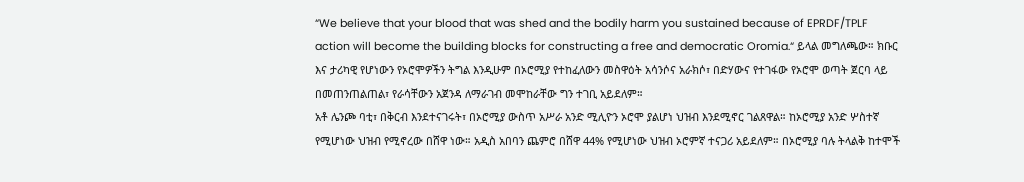“We believe that your blood that was shed and the bodily harm you sustained because of EPRDF/TPLF action will become the building blocks for constructing a free and democratic Oromia.“ ይላል መግለጫው። ክቡር እና ታሪካዊ የሆነውን የኦሮሞዎችን ትግል እንዲሁም በኦሮሚያ የተከፈለውን መስዋዕት አሳንሶና አራክሶ፣ በድሃውና የተገፋው የኦሮሞ ወጣት ጀርባ ላይ በመጠንጠልጠል፣ የራሳቸውን አጀንዳ ለማራገብ መሞከራቸው ግን ተገቢ አይደለም።
አቶ ሌንጮ ባቲ፣ በቅርብ እንደተናገሩት፣ በኦሮሚያ ውስጥ አሥራ አንድ ሚሊዮን ኦሮሞ ያልሆነ ህዝብ እንደሚኖር ገልጸዋል። ከኦሮሚያ አንድ ሦስተኛ የሚሆነው ህዝብ የሚኖረው በሸዋ ነው። አዲስ አበባን ጨምሮ በሸዋ 44% የሚሆነው ህዝብ ኦሮምኛ ተናጋሪ አይደለም። በኦሮሚያ ባሉ ትላልቅ ከተሞች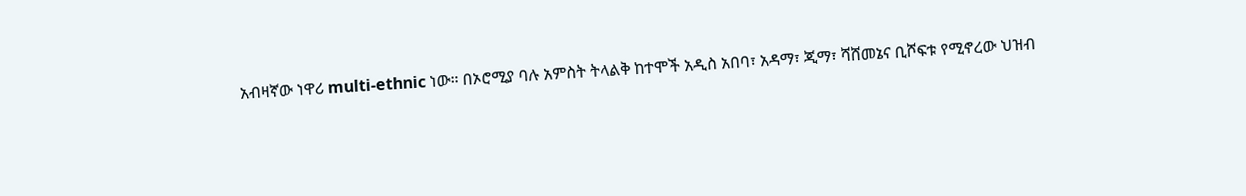አብዛኛው ነዋሪ multi-ethnic ነው። በኦሮሚያ ባሉ አምስት ትላልቅ ከተሞች አዲስ አበባ፣ አዳማ፣ ጂማ፣ ሻሸመኔና ቢሾፍቱ የሚኖረው ህዝብ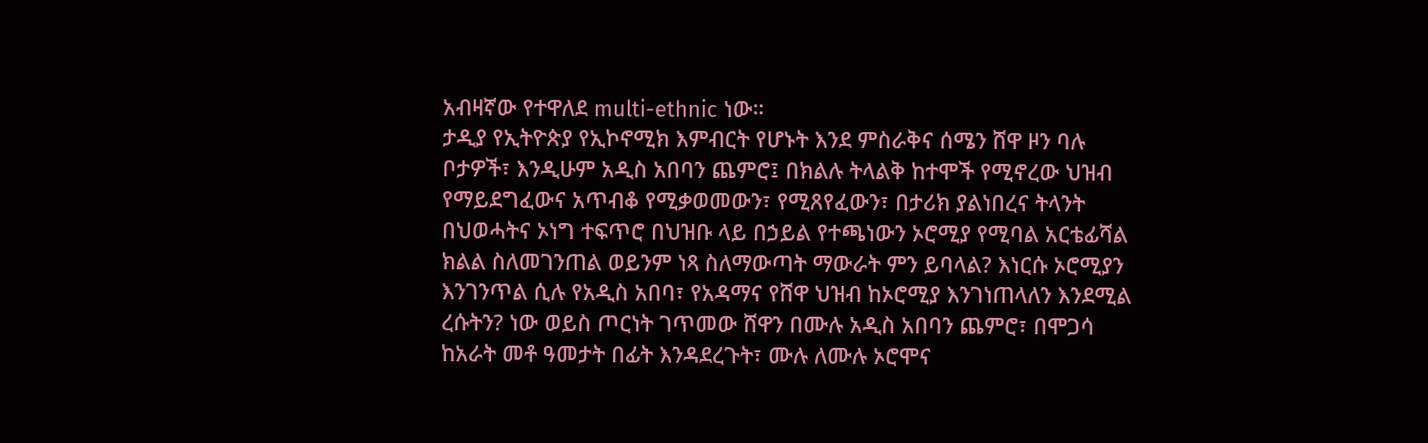አብዛኛው የተዋለደ multi-ethnic ነው።
ታዲያ የኢትዮጵያ የኢኮኖሚክ እምብርት የሆኑት እንደ ምስራቅና ሰሜን ሸዋ ዞን ባሉ ቦታዎች፣ እንዲሁም አዲስ አበባን ጨምሮ፤ በክልሉ ትላልቅ ከተሞች የሚኖረው ህዝብ የማይደግፈውና አጥብቆ የሚቃወመውን፣ የሚጸየፈውን፣ በታሪክ ያልነበረና ትላንት በህወሓትና ኦነግ ተፍጥሮ በህዝቡ ላይ በኃይል የተጫነውን ኦሮሚያ የሚባል አርቴፊሻል ክልል ስለመገንጠል ወይንም ነጻ ስለማውጣት ማውራት ምን ይባላል? እነርሱ ኦሮሚያን እንገንጥል ሲሉ የአዲስ አበባ፣ የአዳማና የሸዋ ህዝብ ከኦሮሚያ እንገነጠላለን እንደሚል ረሱትን? ነው ወይስ ጦርነት ገጥመው ሸዋን በሙሉ አዲስ አበባን ጨምሮ፣ በሞጋሳ ከአራት መቶ ዓመታት በፊት እንዳደረጉት፣ ሙሉ ለሙሉ ኦሮሞና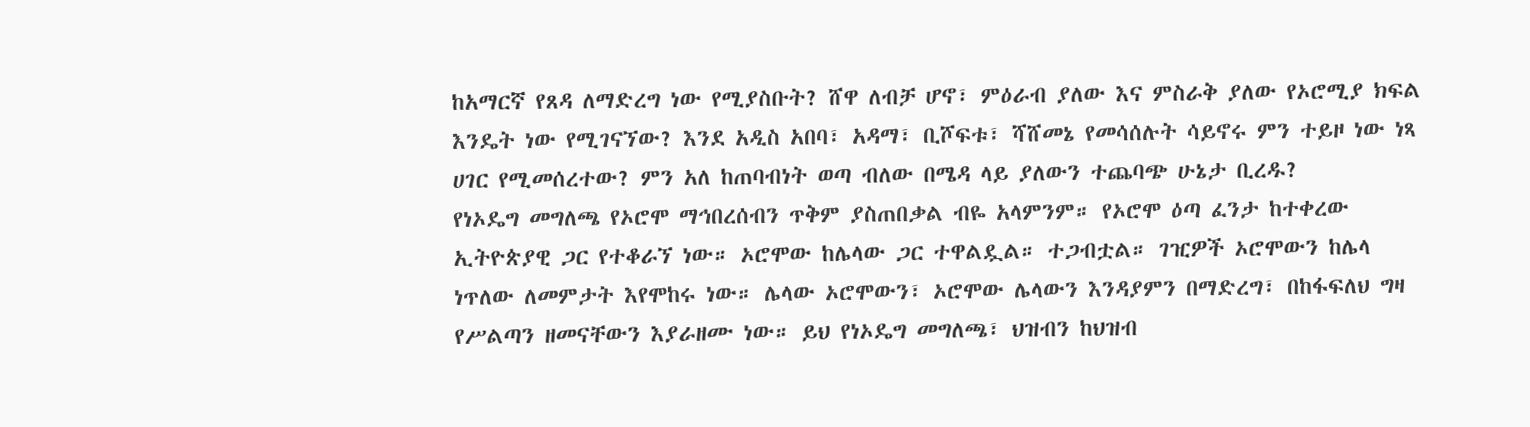ከአማርኛ የጸዳ ለማድረግ ነው የሚያስቡት? ሸዋ ለብቻ ሆኖ፣ ምዕራብ ያለው እና ምስራቅ ያለው የኦሮሚያ ክፍል እንዴት ነው የሚገናኘው? እንደ አዲስ አበባ፣ አዳማ፣ ቢሾፍቱ፣ ሻሸመኔ የመሳሰሉት ሳይኖሩ ምን ተይዞ ነው ነጻ ሀገር የሚመሰረተው? ምን አለ ከጠባብነት ወጣ ብለው በሜዳ ላይ ያለውን ተጨባጭ ሁኔታ ቢረዱ?
የነኦዴግ መግለጫ የኦሮሞ ማኅበረሰብን ጥቅም ያስጠበቃል ብዬ አላምንም። የኦሮሞ ዕጣ ፈንታ ከተቀረው ኢትዮጵያዊ ጋር የተቆራኘ ነው። ኦሮሞው ከሌላው ጋር ተዋልዷል። ተጋብቷል። ገዢዎች ኦሮሞውን ከሌላ ነጥለው ለመምታት እየሞከሩ ነው። ሌላው ኦሮሞውን፣ ኦሮሞው ሌላውን እንዳያምን በማድረግ፣ በከፋፍለህ ግዛ የሥልጣን ዘመናቸውን እያራዘሙ ነው። ይህ የነኦዴግ መግለጫ፣ ህዝብን ከህዝብ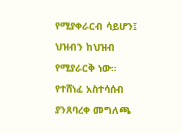የሚያቀራርብ ሳይሆን፤ ህዝብን ከህዝብ የሚያራርቅ ነው። የተሸነፈ አስተሳሰብ ያንጸባረቀ መግለጫ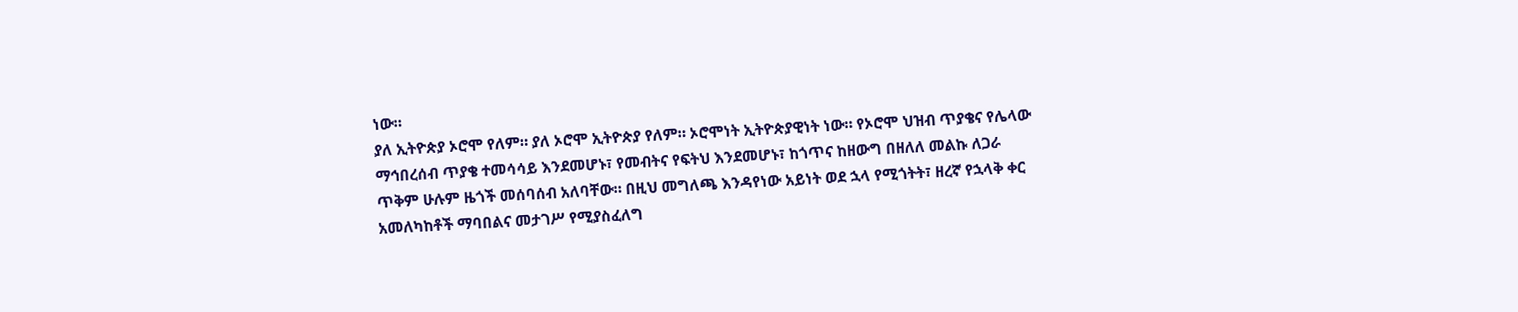ነው።
ያለ ኢትዮጵያ ኦሮሞ የለም። ያለ ኦሮሞ ኢትዮጵያ የለም። ኦሮሞነት ኢትዮጵያዊነት ነው። የኦሮሞ ህዝብ ጥያቄና የሌላው ማኅበረሰብ ጥያቄ ተመሳሳይ እንደመሆኑ፣ የመብትና የፍትህ እንደመሆኑ፣ ከጎጥና ከዘውግ በዘለለ መልኩ ለጋራ ጥቅም ሁሉም ዜጎች መሰባሰብ አለባቸው። በዚህ መግለጫ እንዳየነው አይነት ወደ ኋላ የሚጎትት፣ ዘረኛ የኋላቅ ቀር አመለካከቶች ማባበልና መታገሥ የሚያስፈለግ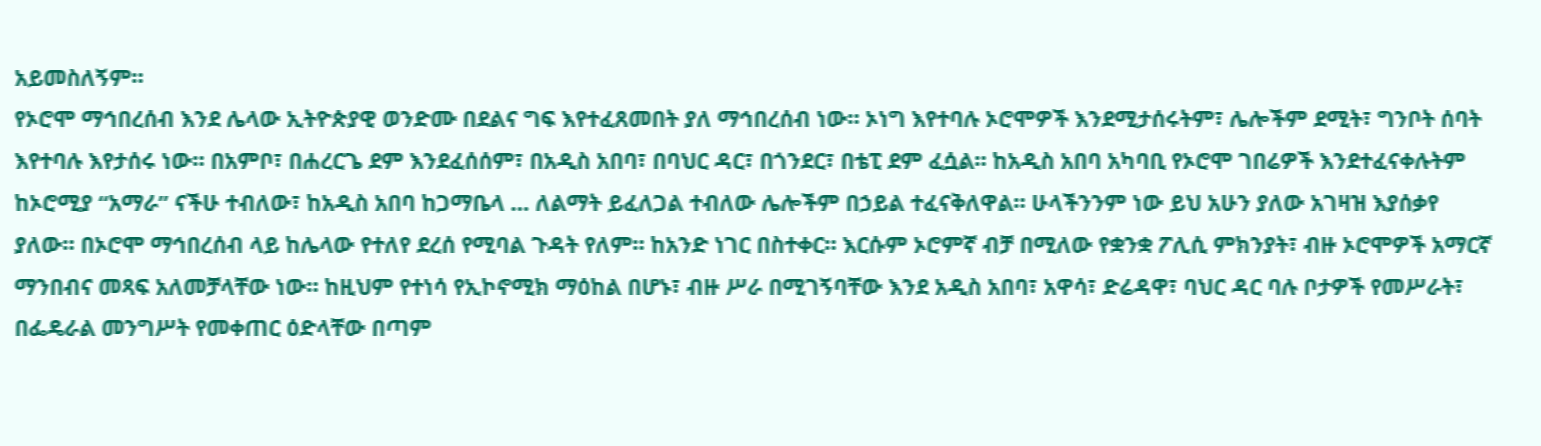አይመስለኝም።
የኦሮሞ ማኅበረሰብ እንደ ሌላው ኢትዮጵያዊ ወንድሙ በደልና ግፍ እየተፈጸመበት ያለ ማኅበረሰብ ነው። ኦነግ እየተባሉ ኦሮሞዎች እንደሚታሰሩትም፣ ሌሎችም ደሚት፣ ግንቦት ሰባት እየተባሉ እየታሰሩ ነው። በአምቦ፣ በሐረርጌ ደም እንደፈሰሰም፣ በአዲስ አበባ፣ በባህር ዳር፣ በጎንደር፣ በቴፒ ደም ፈሷል። ከአዲስ አበባ አካባቢ የኦሮሞ ገበሬዎች እንደተፈናቀሉትም ከኦሮሚያ “አማራ” ናችሁ ተብለው፣ ከአዲስ አበባ ከጋማቤላ … ለልማት ይፈለጋል ተብለው ሌሎችም በኃይል ተፈናቅለዋል። ሁላችንንም ነው ይህ አሁን ያለው አገዛዝ እያሰቃየ ያለው። በኦሮሞ ማኅበረሰብ ላይ ከሌላው የተለየ ደረሰ የሚባል ጉዳት የለም። ከአንድ ነገር በስተቀር። እርሱም ኦሮምኛ ብቻ በሚለው የቋንቋ ፖሊሲ ምክንያት፣ ብዙ ኦሮሞዎች አማርኛ ማንበብና መጻፍ አለመቻላቸው ነው። ከዚህም የተነሳ የኢኮኖሚክ ማዕከል በሆኑ፣ ብዙ ሥራ በሚገኝባቸው እንደ አዲስ አበባ፣ አዋሳ፣ ድሬዳዋ፣ ባህር ዳር ባሉ ቦታዎች የመሥራት፣ በፌዴራል መንግሥት የመቀጠር ዕድላቸው በጣም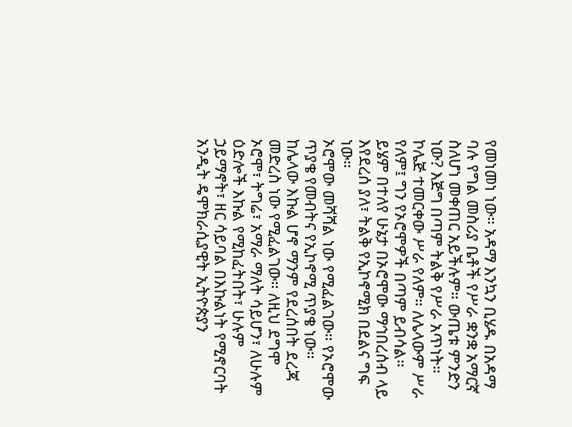የመነመነ ነው። አዳማ እንኳን ቢሄዱ በአዳማ ባሉ የግል መስሪያ ቤቶች የሥራ ቋንቋ አማርኛ ስለሆነ መቀጠር አይችሉም። ውጤቱ ምንድን ነው? እጅግ በጣም ትልቅ የሥራ አጥነት። ኮሌጅ ተመርቀው ሥራ የለም። ለሌላውም ሥራ የለም፤ ግን የኦሮሞዎች በጣም ይብሳል። ይሄም በተለየ ሁኔታ በኦሮሞው ማኅበረሰብ ላይ እየደረሰ ያለ፣ ትልቅ የኢኮኖሚክ በደልና ግፍ ነው።
ኦሮሞው መሻሻል ነው የሚፈልገው። የኦሮሞው ጥያቄ የመብትና የኢኮኖሚ ጥያቄ ነው። ከሌላው እኩል ሆኖ ማንም የደረሰበት ደረጃ መድረስ ነው የሚፈልገው። ለዚህ ደግሞ ኦሮሞ፣ ትግሬ፣ አማራ ማለት ሳይሆን፣ ለሁሉም ዕድሎች እኩል የሚከፈትበት፣ ሁሉም ኃይማኖት፣ ዘር ሳይባል በእኩልነት የሚኖርባት አንዲት ዴሞክራሲያዊት ኢትዮጵያን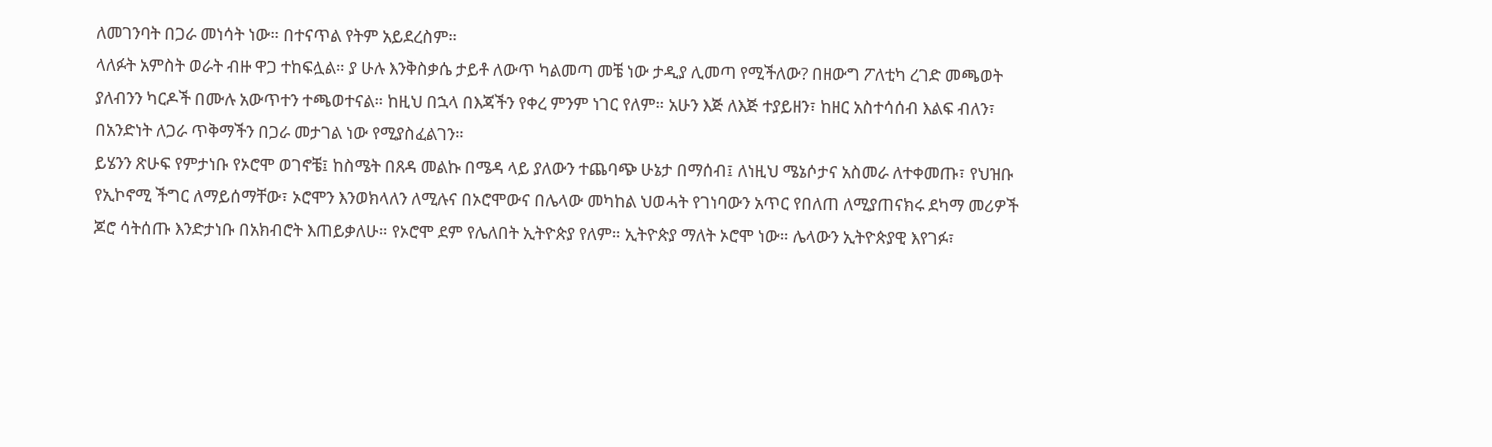ለመገንባት በጋራ መነሳት ነው። በተናጥል የትም አይደረስም።
ላለፉት አምስት ወራት ብዙ ዋጋ ተከፍሏል። ያ ሁሉ እንቅስቃሴ ታይቶ ለውጥ ካልመጣ መቼ ነው ታዲያ ሊመጣ የሚችለው? በዘውግ ፖለቲካ ረገድ መጫወት ያለብንን ካርዶች በሙሉ አውጥተን ተጫወተናል። ከዚህ በኋላ በእጃችን የቀረ ምንም ነገር የለም። አሁን እጅ ለእጅ ተያይዘን፣ ከዘር አስተሳሰብ እልፍ ብለን፣ በአንድነት ለጋራ ጥቅማችን በጋራ መታገል ነው የሚያስፈልገን።
ይሄንን ጽሁፍ የምታነቡ የኦሮሞ ወገኖቼ፤ ከስሜት በጸዳ መልኩ በሜዳ ላይ ያለውን ተጨባጭ ሁኔታ በማሰብ፤ ለነዚህ ሜኔሶታና አስመራ ለተቀመጡ፣ የህዝቡ የኢኮኖሚ ችግር ለማይሰማቸው፣ ኦሮሞን እንወክላለን ለሚሉና በኦሮሞውና በሌላው መካከል ህወሓት የገነባውን አጥር የበለጠ ለሚያጠናክሩ ደካማ መሪዎች ጆሮ ሳትሰጡ እንድታነቡ በአክብሮት እጠይቃለሁ። የኦሮሞ ደም የሌለበት ኢትዮጵያ የለም። ኢትዮጵያ ማለት ኦሮሞ ነው። ሌላውን ኢትዮጵያዊ እየገፉ፣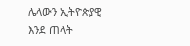ሌላውን ኢትዮጵያዊ እንደ ጠላት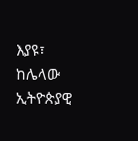እያዩ፣ ከሌላው ኢትዮጵያዊ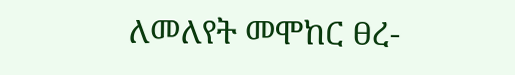ለመለየት መሞከር ፀረ-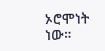ኦሮሞነት ነው።